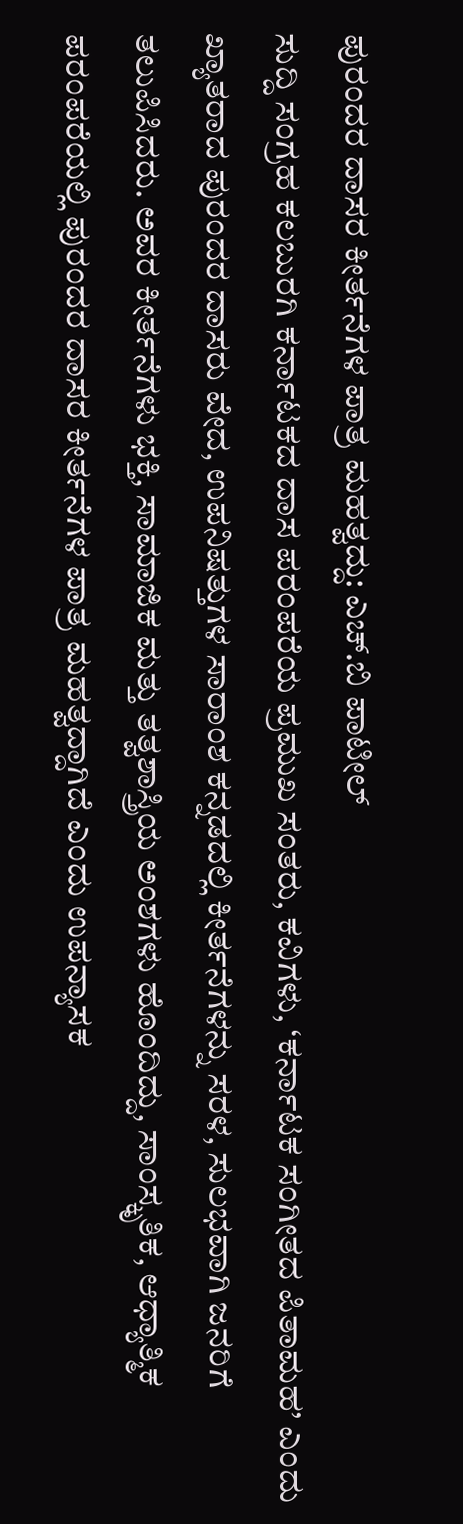ಪುರಂದರ ದಾಸರ ಕೀರ್ತನೆಗಳ ಪಾತ್ರ ಮಹತ್ವದ್ದು: ಎಚ್.ಬಿ ಪಾಟೀಲ್
ಸುದ್ದಿ ಸಂಗ್ರಹ ಕಲಬುರಗಿ ಕರ್ನಾಟಕದ ದಾಸ ಪರಂಪರೆಯ ಪ್ರಮುಖ ಸಂತರು, ಕವಿಗಳು, ‘ಕರ್ನಾಟಕ ಸಂಗೀತದ ಪಿತಾಮಹ’ ಎಂದು ಖ್ಯಾತರಾದ ಪುರಂದರ ದಾಸರು ವೇದ, ಉಪನಿಷತ್ತುಗಳ ಸಾರಾಂಶ ಕನ್ನಡದಲ್ಲಿ ಕೀರ್ತನೆಗಳನ್ನು ಸರಳ, ಸುಲಭವಾಗಿ ಜನರಿಗೆ ತಲುಪಿಸಿದರು. ಅವರ ಕೀರ್ತನೆಗಳು ಭಕ್ತಿ, ಸಾಮಾಜಿಕ ಮತ್ತು ತತ್ವಶಾಸ್ತ್ರಿಯ ಅಂಶಗಳು ಹೊಂದಿದ್ದು, ಸಾಂಸ್ಕೃತಿಕ, ಆಧ್ಯಾತ್ಮಿಕ ಪರಂಪರೆಯಲ್ಲಿ ಪುರಂದರ ದಾಸರ ಕೀರ್ತನೆಗಳ ಪಾತ್ರ ಮಹತ್ವದ್ದಾಗಿದೆ ಎಂದು ಉಪನ್ಯಾಸಕ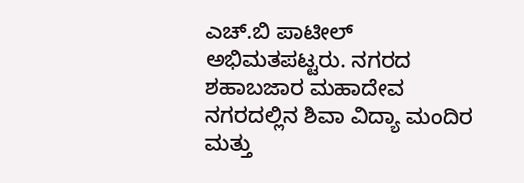ಎಚ್.ಬಿ ಪಾಟೀಲ್ ಅಭಿಮತಪಟ್ಟರು. ನಗರದ ಶಹಾಬಜಾರ ಮಹಾದೇವ ನಗರದಲ್ಲಿನ ಶಿವಾ ವಿದ್ಯಾ ಮಂದಿರ ಮತ್ತು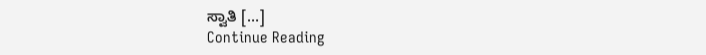ಸ್ವಾತಿ […]
Continue Reading